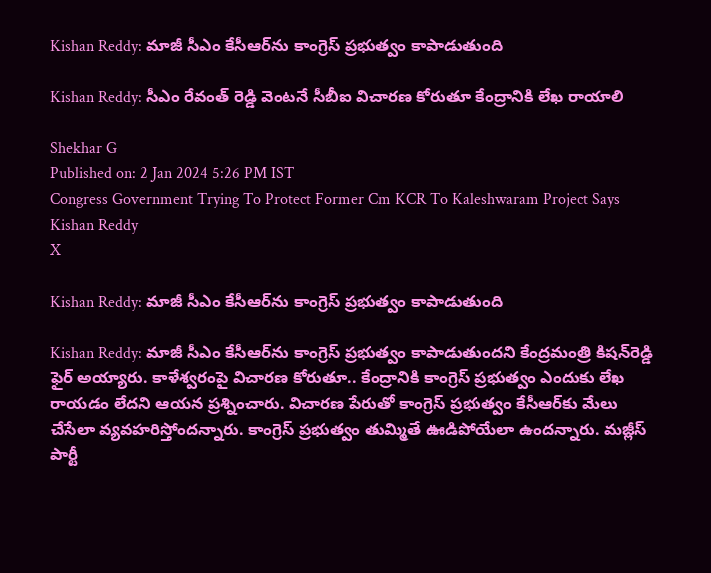Kishan Reddy: మాజీ సీఎం కేసీఆర్‌ను కాంగ్రెస్‌ ప్రభుత్వం కాపాడుతుంది

Kishan Reddy: సీఎం రేవంత్ రెడ్డి వెంటనే సీబీఐ విచారణ కోరుతూ కేంద్రానికి లేఖ రాయాలి

Shekhar G
Published on: 2 Jan 2024 5:26 PM IST
Congress Government Trying To Protect Former Cm KCR To Kaleshwaram Project Says Kishan Reddy
X

Kishan Reddy: మాజీ సీఎం కేసీఆర్‌ను కాంగ్రెస్‌ ప్రభుత్వం కాపాడుతుంది

Kishan Reddy: మాజీ సీఎం కేసీఆర్‌ను కాంగ్రెస్‌ ప్రభుత్వం కాపాడుతుందని కేంద్రమంత్రి కిషన్‌రెడ్డి ఫైర్‌ అయ్యారు. కాళేశ్వరంపై విచారణ కోరుతూ.. కేంద్రానికి కాంగ్రెస్‌ ప్రభుత్వం ఎందుకు లేఖ రాయడం లేదని ఆయన ప్రశ్నించారు. విచారణ పేరుతో కాంగ్రెస్‌ ప్రభుత్వం కేసీఆర్‌కు మేలు చేసేలా వ్యవహరిస్తోందన్నారు. కాంగ్రెస్‌ ప్రభుత్వం తుమ్మితే ఊడిపోయేలా ఉందన్నారు. మజ్లీస్‌ పార్టీ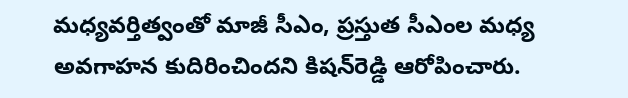మధ్యవర్తిత్వంతో మాజీ సీఎం, ప్రస్తుత సీఎంల మధ్య అవగాహన కుదిరించిందని కిషన్‌రెడ్డి ఆరోపించారు.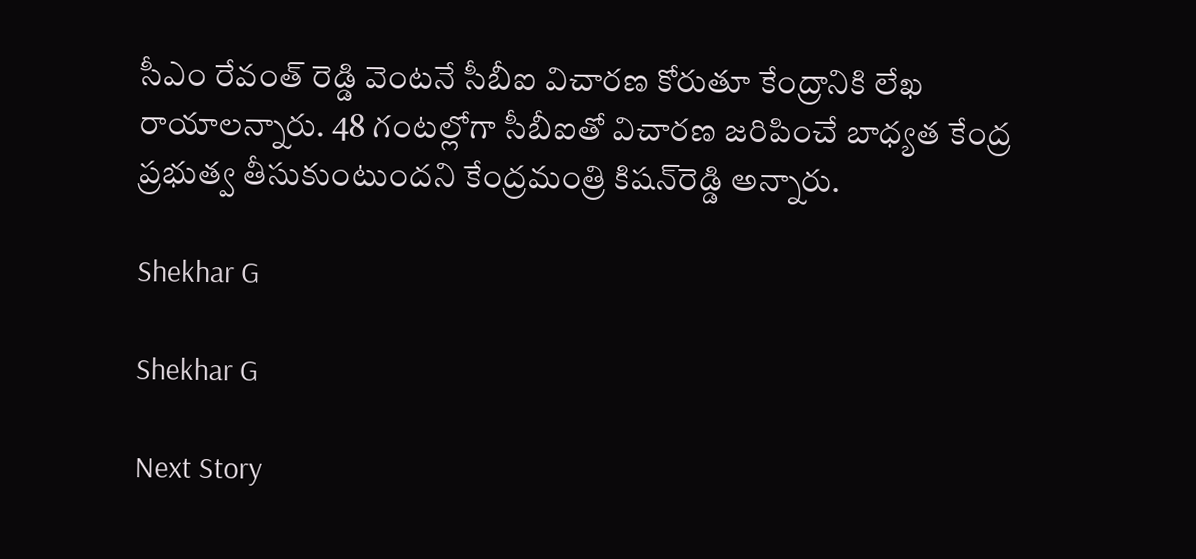సీఎం రేవంత్ రెడ్డి వెంటనే సీబీఐ విచారణ కోరుతూ కేంద్రానికి లేఖ రాయాలన్నారు. 48 గంటల్లోగా సీబీఐతో విచారణ జరిపించే బాధ్యత కేంద్ర ప్రభుత్వ తీసుకుంటుందని కేంద్రమంత్రి కిషన్‌రెడ్డి అన్నారు.

Shekhar G

Shekhar G

Next Story